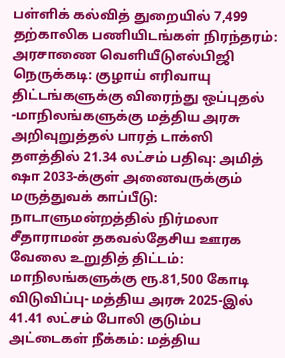பள்ளிக் கல்வித் துறையில் 7,499 தற்காலிக பணியிடங்கள் நிரந்தரம்: அரசாணை வெளியீடுஎல்பிஜி நெருக்கடி: குழாய் எரிவாயு திட்டங்களுக்கு விரைந்து ஒப்புதல் -மாநிலங்களுக்கு மத்திய அரசு அறிவுறுத்தல் பாரத் டாக்ஸி தளத்தில் 21.34 லட்சம் பதிவு: அமித் ஷா 2033-க்குள் அனைவருக்கும் மருத்துவக் காப்பீடு: நாடாளுமன்றத்தில் நிர்மலா சீதாராமன் தகவல்தேசிய ஊரக வேலை உறுதித் திட்டம்: மாநிலங்களுக்கு ரூ.81,500 கோடி விடுவிப்பு- மத்திய அரசு 2025-இல் 41.41 லட்சம் போலி குடும்ப அட்டைகள் நீக்கம்: மத்திய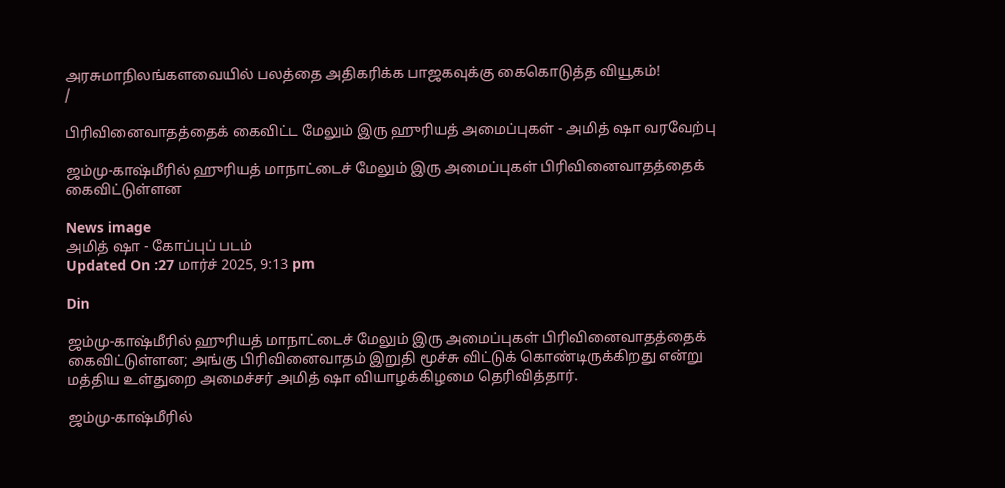அரசுமாநிலங்களவையில் பலத்தை அதிகரிக்க பாஜகவுக்கு கைகொடுத்த வியூகம்!
/

பிரிவினைவாதத்தைக் கைவிட்ட மேலும் இரு ஹுரியத் அமைப்புகள் - அமித் ஷா வரவேற்பு

ஜம்மு-காஷ்மீரில் ஹுரியத் மாநாட்டைச் மேலும் இரு அமைப்புகள் பிரிவினைவாதத்தைக் கைவிட்டுள்ளன

News image
அமித் ஷா - கோப்புப் படம்
Updated On :27 மார்ச் 2025, 9:13 pm

Din

ஜம்மு-காஷ்மீரில் ஹுரியத் மாநாட்டைச் மேலும் இரு அமைப்புகள் பிரிவினைவாதத்தைக் கைவிட்டுள்ளன; அங்கு பிரிவினைவாதம் இறுதி மூச்சு விட்டுக் கொண்டிருக்கிறது என்று மத்திய உள்துறை அமைச்சர் அமித் ஷா வியாழக்கிழமை தெரிவித்தார்.

ஜம்மு-காஷ்மீரில்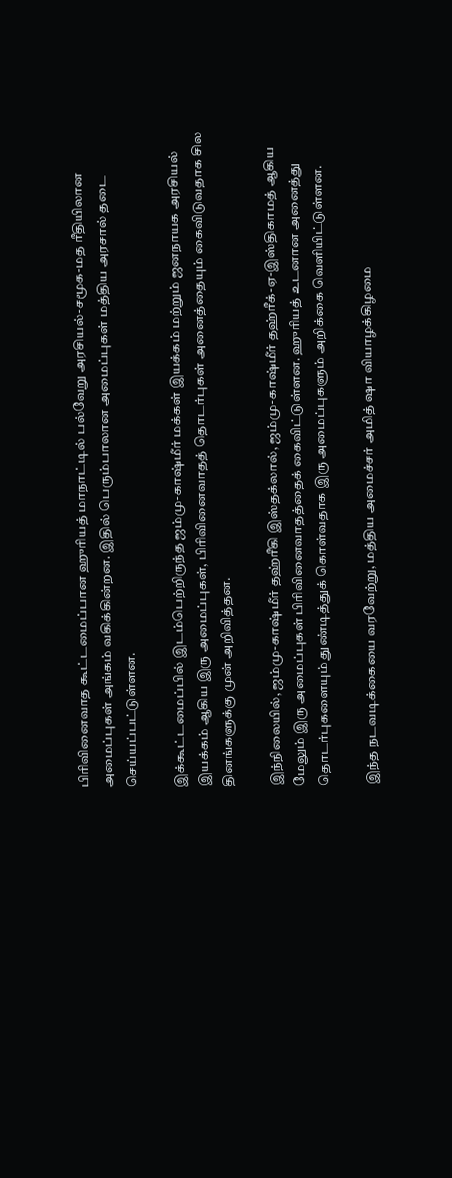பிரிவினைவாத கூட்டமைப்பான ஹுரியத் மாநாட்டில் பல்வேறு அரசியல்-சமூக-மத ரீதியிலான அமைப்புகள் அங்கம் வகிக்கின்றன. இதில் பெரும்பாலான அமைப்புகள் மத்திய அரசால் தடை செய்யப்பட்டுள்ளன.

இக்கூட்டமைப்பில் இடம்பெற்றிருந்த ஜம்மு-காஷ்மீர் மக்கள் இயக்கம் மற்றும் ஜனநாயக அரசியல் இயக்கம் ஆகிய இரு அமைப்புகள், பிரிவினைவாதத் தொடர்புகள் அனைத்தையும் கைவிடுவதாக சில தினங்களுக்கு முன் அறிவித்தன.

இந்நிலையில், ஜம்மு-காஷ்மீர் தஹ்ரீகி இஸ்தக்லால், ஜம்மு-காஷ்மீர் தஹ்ரீக்-ஏ-இஸ்திகாமத் ஆகிய மேலும் இரு அமைப்புகள் பிரிவினைவாதத்தைக் கைவிட்டுள்ளன. ஹுரியத் உடனான அனைத்து தொடர்புகளையும் துண்டித்துக் கொள்வதாக இரு அமைப்புகளும் அறிக்கை வெளியிட்டுள்ளன.

இந்த நடவடிக்கையை வரவேற்று, மத்திய அமைச்சர் அமித் ஷா வியாழக்கிழமை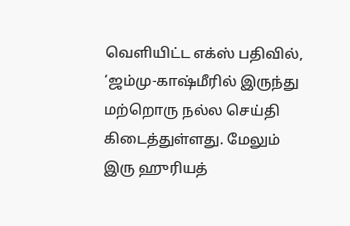வெளியிட்ட எக்ஸ் பதிவில், ‘ஜம்மு-காஷ்மீரில் இருந்து மற்றொரு நல்ல செய்தி கிடைத்துள்ளது. மேலும் இரு ஹுரியத்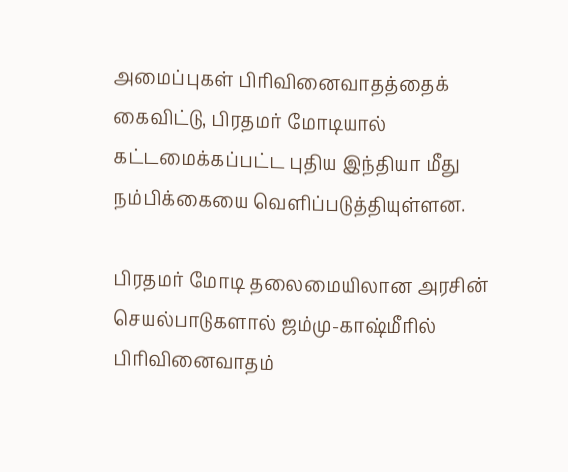அமைப்புகள் பிரிவினைவாதத்தைக் கைவிட்டு, பிரதமர் மோடியால் கட்டமைக்கப்பட்ட புதிய இந்தியா மீது நம்பிக்கையை வெளிப்படுத்தியுள்ளன.

பிரதமர் மோடி தலைமையிலான அரசின் செயல்பாடுகளால் ஜம்மு-காஷ்மீரில் பிரிவினைவாதம்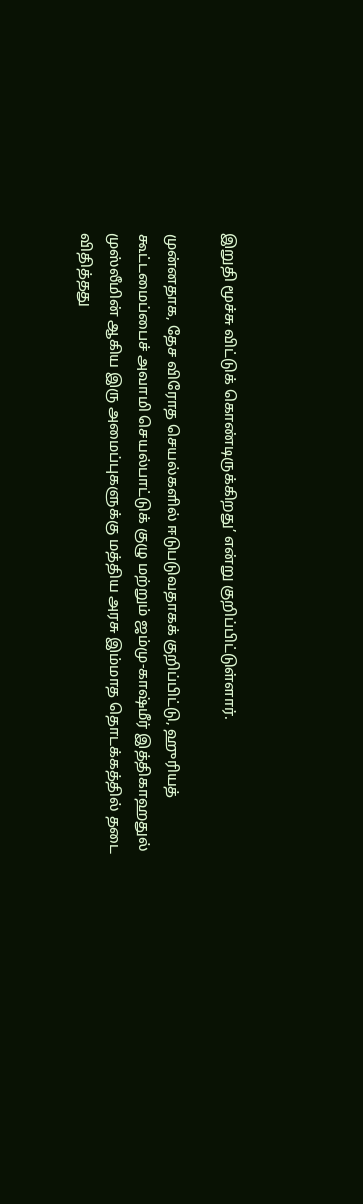இறுதி மூச்சு விட்டுக் கொண்டிருக்கிறது’ என்று குறிப்பிட்டுள்ளார்.

முன்னதாக, தேச விரோத செயல்களில் ஈடுபடுவதாகக் குறிப்பிட்டு, ஹுரியத் கூட்டமைப்பைச் அவாமி செயல்பாட்டுக் குழு மற்றும் ஜம்மு-காஷ்மீர் இத்திகாஹதுல் முஸ்லீமின் ஆகிய இரு அமைப்புகளுக்கு மத்திய அரசு இம்மாத தொடக்கத்தில் தடை விதித்தது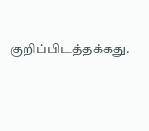குறிப்பிடத்தக்கது.